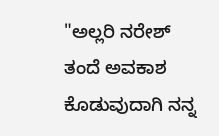"ಅಲ್ಲರಿ ನರೇಶ್ ತಂದೆ ಅವಕಾಶ ಕೊಡುವುದಾಗಿ ನನ್ನ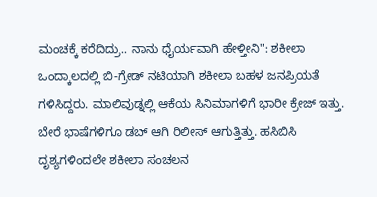ಮಂಚಕ್ಕೆ ಕರೆದಿದ್ರು.. ನಾನು ಧೈರ್ಯವಾಗಿ ಹೇಳ್ತೀನಿ": ಶಕೀಲಾ
ಒಂದ್ಕಾಲದಲ್ಲಿ ಬಿ-ಗ್ರೇಡ್ ನಟಿಯಾಗಿ ಶಕೀಲಾ ಬಹಳ ಜನಪ್ರಿಯತೆ ಗಳಿಸಿದ್ದರು. ಮಾಲಿವುಡ್ನಲ್ಲಿ ಆಕೆಯ ಸಿನಿಮಾಗಳಿಗೆ ಭಾರೀ ಕ್ರೇಜ್ ಇತ್ತು. ಬೇರೆ ಭಾಷೆಗಳಿಗೂ ಡಬ್ ಆಗಿ ರಿಲೀಸ್ ಆಗುತ್ತಿತ್ತು. ಹಸಿಬಿಸಿ ದೃಶ್ಯಗಳಿಂದಲೇ ಶಕೀಲಾ ಸಂಚಲನ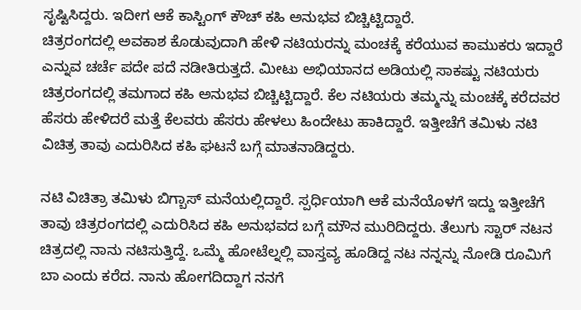ಸೃಷ್ಟಿಸಿದ್ದರು. ಇದೀಗ ಆಕೆ ಕಾಸ್ಟಿಂಗ್ ಕೌಚ್ ಕಹಿ ಅನುಭವ ಬಿಚ್ಚಿಟ್ಟಿದ್ದಾರೆ.
ಚಿತ್ರರಂಗದಲ್ಲಿ ಅವಕಾಶ ಕೊಡುವುದಾಗಿ ಹೇಳಿ ನಟಿಯರನ್ನು ಮಂಚಕ್ಕೆ ಕರೆಯುವ ಕಾಮುಕರು ಇದ್ದಾರೆ ಎನ್ನುವ ಚರ್ಚೆ ಪದೇ ಪದೆ ನಡೀತಿರುತ್ತದೆ. ಮೀಟು ಅಭಿಯಾನದ ಅಡಿಯಲ್ಲಿ ಸಾಕಷ್ಟು ನಟಿಯರು ಚಿತ್ರರಂಗದಲ್ಲಿ ತಮಗಾದ ಕಹಿ ಅನುಭವ ಬಿಚ್ಚಿಟ್ಟಿದ್ದಾರೆ. ಕೆಲ ನಟಿಯರು ತಮ್ಮನ್ನು ಮಂಚಕ್ಕೆ ಕರೆದವರ ಹೆಸರು ಹೇಳಿದರೆ ಮತ್ತೆ ಕೆಲವರು ಹೆಸರು ಹೇಳಲು ಹಿಂದೇಟು ಹಾಕಿದ್ದಾರೆ. ಇತ್ತೀಚೆಗೆ ತಮಿಳು ನಟಿ ವಿಚಿತ್ರ ತಾವು ಎದುರಿಸಿದ ಕಹಿ ಘಟನೆ ಬಗ್ಗೆ ಮಾತನಾಡಿದ್ದರು.

ನಟಿ ವಿಚಿತ್ರಾ ತಮಿಳು ಬಿಗ್ಬಾಸ್ ಮನೆಯಲ್ಲಿದ್ದಾರೆ. ಸ್ಪರ್ಧಿಯಾಗಿ ಆಕೆ ಮನೆಯೊಳಗೆ ಇದ್ದು ಇತ್ತೀಚೆಗೆ ತಾವು ಚಿತ್ರರಂಗದಲ್ಲಿ ಎದುರಿಸಿದ ಕಹಿ ಅನುಭವದ ಬಗ್ಗೆ ಮೌನ ಮುರಿದಿದ್ದರು. ತೆಲುಗು ಸ್ಟಾರ್ ನಟನ ಚಿತ್ರದಲ್ಲಿ ನಾನು ನಟಿಸುತ್ತಿದ್ದೆ. ಒಮ್ಮೆ ಹೋಟೆಲ್ನಲ್ಲಿ ವಾಸ್ತವ್ಯ ಹೂಡಿದ್ದ ನಟ ನನ್ನನ್ನು ನೋಡಿ ರೂಮಿಗೆ ಬಾ ಎಂದು ಕರೆದ. ನಾನು ಹೋಗದಿದ್ದಾಗ ನನಗೆ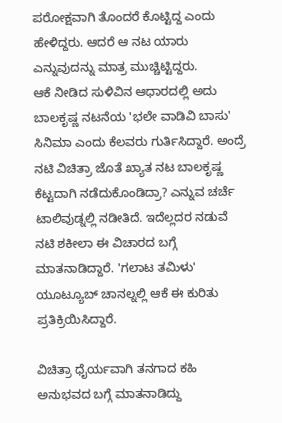ಪರೋಕ್ಷವಾಗಿ ತೊಂದರೆ ಕೊಟ್ಟಿದ್ದ ಎಂದು ಹೇಳಿದ್ದರು. ಆದರೆ ಆ ನಟ ಯಾರು ಎನ್ನುವುದನ್ನು ಮಾತ್ರ ಮುಚ್ಚಿಟ್ಟಿದ್ದರು.
ಆಕೆ ನೀಡಿದ ಸುಳಿವಿನ ಆಧಾರದಲ್ಲಿ ಅದು ಬಾಲಕೃಷ್ಣ ನಟನೆಯ 'ಭಲೇ ವಾಡಿವಿ ಬಾಸು' ಸಿನಿಮಾ ಎಂದು ಕೆಲವರು ಗುರ್ತಿಸಿದ್ದಾರೆ. ಅಂದ್ರೆ ನಟಿ ವಿಚಿತ್ರಾ ಜೊತೆ ಖ್ಯಾತ ನಟ ಬಾಲಕೃಷ್ಣ ಕೆಟ್ಟದಾಗಿ ನಡೆದುಕೊಂಡಿದ್ರಾ? ಎನ್ನುವ ಚರ್ಚೆ ಟಾಲಿವುಡ್ನಲ್ಲಿ ನಡೀತಿದೆ. ಇದೆಲ್ಲದರ ನಡುವೆ ನಟಿ ಶಕೀಲಾ ಈ ವಿಚಾರದ ಬಗ್ಗೆ ಮಾತನಾಡಿದ್ದಾರೆ. 'ಗಲಾಟ ತಮಿಳು' ಯೂಟ್ಯೂಬ್ ಚಾನಲ್ನಲ್ಲಿ ಆಕೆ ಈ ಕುರಿತು ಪ್ರತಿಕ್ರಿಯಿಸಿದ್ದಾರೆ.

ವಿಚಿತ್ರಾ ಧೈರ್ಯವಾಗಿ ತನಗಾದ ಕಹಿ ಅನುಭವದ ಬಗ್ಗೆ ಮಾತನಾಡಿದ್ದು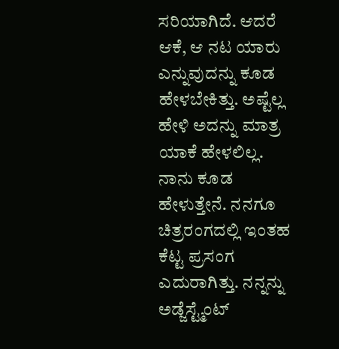ಸರಿಯಾಗಿದೆ. ಆದರೆ ಆಕೆ, ಆ ನಟ ಯಾರು ಎನ್ನುವುದನ್ನು ಕೂಡ ಹೇಳಬೇಕಿತ್ತು. ಅಷ್ಟೆಲ್ಲ ಹೇಳಿ ಅದನ್ನು ಮಾತ್ರ ಯಾಕೆ ಹೇಳಲಿಲ್ಲ. ನಾನು ಕೂಡ ಹೇಳುತ್ತೇನೆ. ನನಗೂ ಚಿತ್ರರಂಗದಲ್ಲಿ ಇಂತಹ ಕೆಟ್ಟ ಪ್ರಸಂಗ ಎದುರಾಗಿತ್ತು. ನನ್ನನ್ನು ಅಡ್ಜೆಸ್ಟ್ಮೆಂಟ್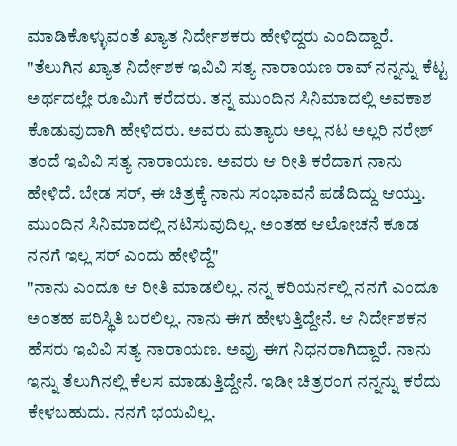ಮಾಡಿಕೊಳ್ಳುವಂತೆ ಖ್ಯಾತ ನಿರ್ದೇಶಕರು ಹೇಳಿದ್ದರು ಎಂದಿದ್ದಾರೆ.
"ತೆಲುಗಿನ ಖ್ಯಾತ ನಿರ್ದೇಶಕ ಇವಿವಿ ಸತ್ಯ ನಾರಾಯಣ ರಾವ್ ನನ್ನನ್ನು ಕೆಟ್ಟ ಅರ್ಥದಲ್ಲೇ ರೂಮಿಗೆ ಕರೆದರು. ತನ್ನ ಮುಂದಿನ ಸಿನಿಮಾದಲ್ಲಿ ಅವಕಾಶ ಕೊಡುವುದಾಗಿ ಹೇಳಿದರು. ಅವರು ಮತ್ಯಾರು ಅಲ್ಲ ನಟ ಅಲ್ಲರಿ ನರೇಶ್ ತಂದೆ ಇವಿವಿ ಸತ್ಯ ನಾರಾಯಣ. ಅವರು ಆ ರೀತಿ ಕರೆದಾಗ ನಾನು ಹೇಳಿದೆ. ಬೇಡ ಸರ್, ಈ ಚಿತ್ರಕ್ಕೆ ನಾನು ಸಂಭಾವನೆ ಪಡೆದಿದ್ದು ಆಯ್ತು. ಮುಂದಿನ ಸಿನಿಮಾದಲ್ಲಿ ನಟಿಸುವುದಿಲ್ಲ. ಅಂತಹ ಆಲೋಚನೆ ಕೂಡ ನನಗೆ ಇಲ್ಲ ಸರ್ ಎಂದು ಹೇಳಿದ್ದೆ"
"ನಾನು ಎಂದೂ ಆ ರೀತಿ ಮಾಡಲಿಲ್ಲ. ನನ್ನ ಕರಿಯರ್ನಲ್ಲಿ ನನಗೆ ಎಂದೂ ಅಂತಹ ಪರಿಸ್ಥಿತಿ ಬರಲಿಲ್ಲ. ನಾನು ಈಗ ಹೇಳುತ್ತಿದ್ದೇನೆ. ಆ ನಿರ್ದೇಶಕನ ಹೆಸರು ಇವಿವಿ ಸತ್ಯ ನಾರಾಯಣ. ಅವ್ರು ಈಗ ನಿಧನರಾಗಿದ್ದಾರೆ. ನಾನು ಇನ್ನು ತೆಲುಗಿನಲ್ಲಿ ಕೆಲಸ ಮಾಡುತ್ತಿದ್ದೇನೆ. ಇಡೀ ಚಿತ್ರರಂಗ ನನ್ನನ್ನು ಕರೆದು ಕೇಳಬಹುದು. ನನಗೆ ಭಯವಿಲ್ಲ.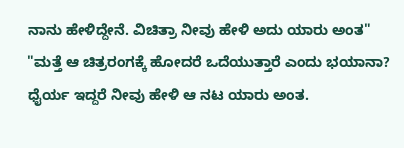ನಾನು ಹೇಳಿದ್ದೇನೆ. ವಿಚಿತ್ರಾ ನೀವು ಹೇಳಿ ಅದು ಯಾರು ಅಂತ"
"ಮತ್ತೆ ಆ ಚಿತ್ರರಂಗಕ್ಕೆ ಹೋದರೆ ಒದೆಯುತ್ತಾರೆ ಎಂದು ಭಯಾನಾ? ಧೈರ್ಯ ಇದ್ದರೆ ನೀವು ಹೇಳಿ ಆ ನಟ ಯಾರು ಅಂತ.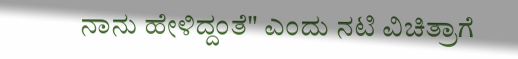ನಾನು ಹೇಳಿದ್ದಂತೆ" ಎಂದು ನಟಿ ವಿಚಿತ್ರಾಗೆ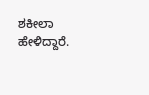ಶಕೀಲಾ ಹೇಳಿದ್ದಾರೆ.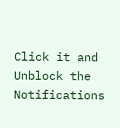Click it and Unblock the Notifications